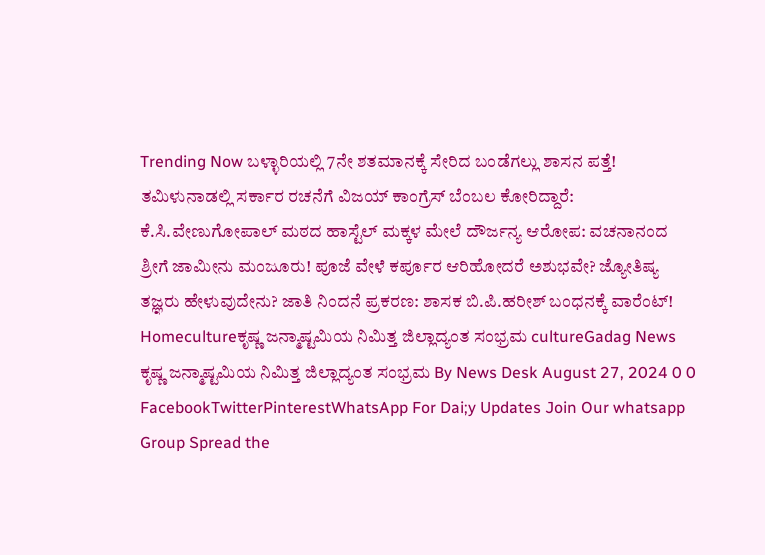Trending Now ಬಳ್ಳಾರಿಯಲ್ಲಿ 7ನೇ ಶತಮಾನಕ್ಕೆ ಸೇರಿದ ಬಂಡೆಗಲ್ಲು ಶಾಸನ ಪತ್ತೆ! ತಮಿಳುನಾಡಲ್ಲಿ ಸರ್ಕಾರ ರಚನೆಗೆ ವಿಜಯ್ ಕಾಂಗ್ರೆಸ್ ಬೆಂಬಲ ಕೋರಿದ್ದಾರೆ: ಕೆ.ಸಿ.ವೇಣುಗೋಪಾಲ್ ಮಠದ ಹಾಸ್ಟೆಲ್ ಮಕ್ಕಳ ಮೇಲೆ ದೌರ್ಜನ್ಯ ಆರೋಪ: ವಚನಾನಂದ ಶ್ರೀಗೆ ಜಾಮೀನು ಮಂಜೂರು! ಪೂಜೆ ವೇಳೆ ಕರ್ಪೂರ ಆರಿಹೋದರೆ ಅಶುಭವೇ? ಜ್ಯೋತಿಷ್ಯ ತಜ್ಞರು ಹೇಳುವುದೇನು? ಜಾತಿ ನಿಂದನೆ ಪ್ರಕರಣ: ಶಾಸಕ ಬಿ.ಪಿ.ಹರೀಶ್ ಬಂಧನಕ್ಕೆ ವಾರೆಂಟ್! Homecultureಕೃಷ್ಣ ಜನ್ಮಾಷ್ಟಮಿಯ ನಿಮಿತ್ತ ಜಿಲ್ಲಾದ್ಯಂತ ಸಂಭ್ರಮ cultureGadag News ಕೃಷ್ಣ ಜನ್ಮಾಷ್ಟಮಿಯ ನಿಮಿತ್ತ ಜಿಲ್ಲಾದ್ಯಂತ ಸಂಭ್ರಮ By News Desk August 27, 2024 0 0 FacebookTwitterPinterestWhatsApp For Dai;y Updates Join Our whatsapp Group Spread the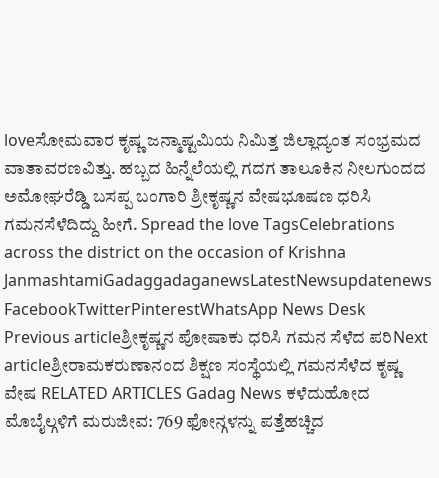loveಸೋಮವಾರ ಕೃಷ್ಣ ಜನ್ಮಾಷ್ಟಮಿಯ ನಿಮಿತ್ತ ಜಿಲ್ಲಾದ್ಯಂತ ಸಂಭ್ರಮದ ವಾತಾವರಣವಿತ್ತು. ಹಬ್ಬದ ಹಿನ್ನೆಲೆಯಲ್ಲಿ ಗದಗ ತಾಲೂಕಿನ ನೀಲಗುಂದದ ಅಮೋಘರೆಡ್ಡಿ ಬಸಪ್ಪ ಬಂಗಾರಿ ಶ್ರೀಕೃಷ್ಣನ ವೇಷಭೂಷಣ ಧರಿಸಿ ಗಮನಸೆಳೆದಿದ್ದು ಹೀಗೆ. Spread the love TagsCelebrations across the district on the occasion of Krishna JanmashtamiGadaggadaganewsLatestNewsupdatenews FacebookTwitterPinterestWhatsApp News Desk Previous articleಶ್ರೀಕೃಷ್ಣನ ಪೋಷಾಕು ಧರಿಸಿ ಗಮನ ಸೆಳೆದ ಪರಿNext articleಶ್ರೀರಾಮಕರುಣಾನಂದ ಶಿಕ್ಷಣ ಸಂಸ್ಥೆಯಲ್ಲಿ ಗಮನಸೆಳೆದ ಕೃಷ್ಣ ವೇಷ RELATED ARTICLES Gadag News ಕಳೆದುಹೋದ ಮೊಬೈಲ್ಗಳಿಗೆ ಮರುಜೀವ: 769 ಫೋನ್ಗಳನ್ನು ಪತ್ತೆಹಚ್ಚಿದ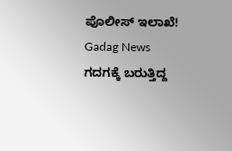ಪೊಲೀಸ್ ಇಲಾಖೆ! Gadag News ಗದಗಕ್ಕೆ ಬರುತ್ತಿದ್ದ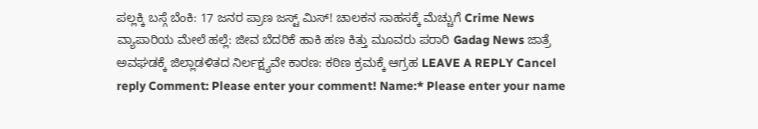ಪಲ್ಲಕ್ಕಿ ಬಸ್ಗೆ ಬೆಂಕಿ: 17 ಜನರ ಪ್ರಾಣ ಜಸ್ಟ್ ಮಿಸ್! ಚಾಲಕನ ಸಾಹಸಕ್ಕೆ ಮೆಚ್ಚುಗೆ Crime News ವ್ಯಾಪಾರಿಯ ಮೇಲೆ ಹಲ್ಲೆ: ಜೀವ ಬೆದರಿಕೆ ಹಾಕಿ ಹಣ ಕಿತ್ತು ಮೂವರು ಪರಾರಿ Gadag News ಜಾತ್ರೆ ಅವಘಡಕ್ಕೆ ಜಿಲ್ಲಾಡಳಿತದ ನಿರ್ಲಕ್ಷ್ಯವೇ ಕಾರಣ: ಕಠಿಣ ಕ್ರಮಕ್ಕೆ ಆಗ್ರಹ LEAVE A REPLY Cancel reply Comment: Please enter your comment! Name:* Please enter your name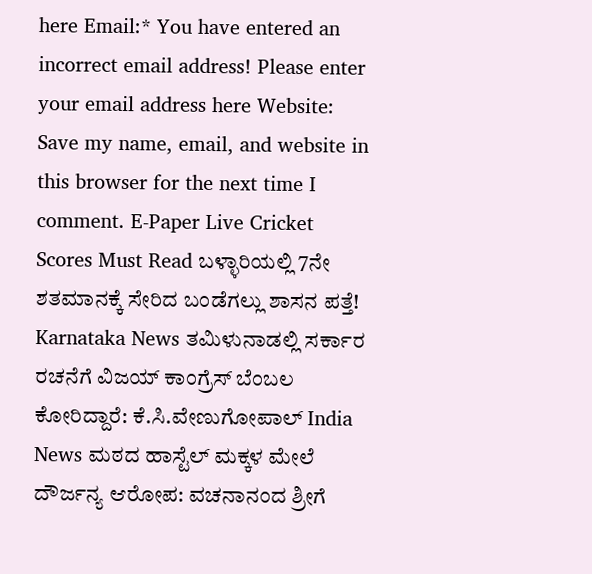here Email:* You have entered an incorrect email address! Please enter your email address here Website: Save my name, email, and website in this browser for the next time I comment. E-Paper Live Cricket Scores Must Read ಬಳ್ಳಾರಿಯಲ್ಲಿ 7ನೇ ಶತಮಾನಕ್ಕೆ ಸೇರಿದ ಬಂಡೆಗಲ್ಲು ಶಾಸನ ಪತ್ತೆ! Karnataka News ತಮಿಳುನಾಡಲ್ಲಿ ಸರ್ಕಾರ ರಚನೆಗೆ ವಿಜಯ್ ಕಾಂಗ್ರೆಸ್ ಬೆಂಬಲ ಕೋರಿದ್ದಾರೆ: ಕೆ.ಸಿ.ವೇಣುಗೋಪಾಲ್ India News ಮಠದ ಹಾಸ್ಟೆಲ್ ಮಕ್ಕಳ ಮೇಲೆ ದೌರ್ಜನ್ಯ ಆರೋಪ: ವಚನಾನಂದ ಶ್ರೀಗೆ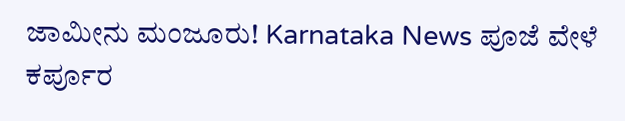ಜಾಮೀನು ಮಂಜೂರು! Karnataka News ಪೂಜೆ ವೇಳೆ ಕರ್ಪೂರ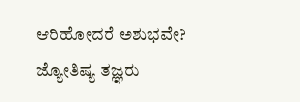ಆರಿಹೋದರೆ ಅಶುಭವೇ? ಜ್ಯೋತಿಷ್ಯ ತಜ್ಞರು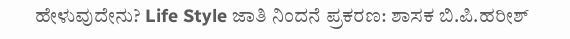ಹೇಳುವುದೇನು? Life Style ಜಾತಿ ನಿಂದನೆ ಪ್ರಕರಣ: ಶಾಸಕ ಬಿ.ಪಿ.ಹರೀಶ್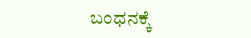ಬಂಧನಕ್ಕೆ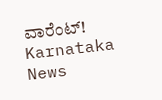ವಾರೆಂಟ್! Karnataka News